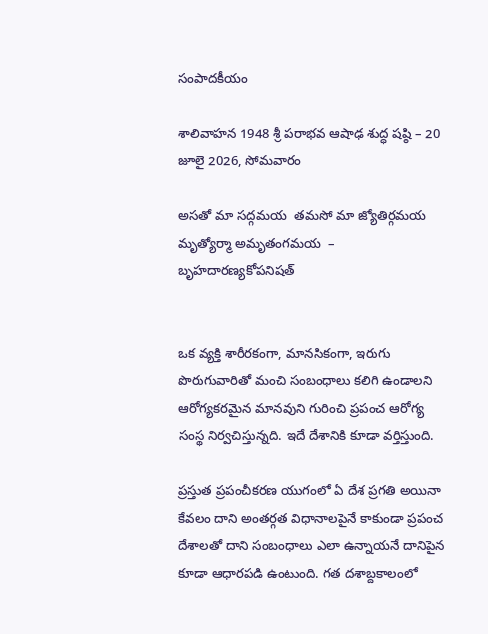సంపాదకీయం

శాలివాహన 1948 శ్రీ పరాభవ ఆషాఢ శుద్ధ షష్ఠి – 20  జూలై 2026, సోమవారం

అసతో మా సద్గమయ  తమసో మా జ్యోతిర్గమయ మృత్యోర్మా అమృతంగమయ  – బృహదారణ్యకోపనిషత్


ఒక వ్యక్తి శారీరకంగా, మానసికంగా, ఇరుగు పొరుగువారితో మంచి సంబంధాలు కలిగి ఉండాలని ఆరోగ్యకరమైన మానవుని గురించి ప్రపంచ ఆరోగ్య సంస్థ నిర్వచిస్తున్నది. ఇదే దేశానికి కూడా వర్తిస్తుంది.

ప్రస్తుత ప్రపంచీకరణ యుగంలో ఏ దేశ ప్రగతి అయినా కేవలం దాని అంతర్గత విధానాలపైనే కాకుండా ప్రపంచ దేశాలతో దాని సంబంధాలు ఎలా ఉన్నాయనే దానిపైన కూడా ఆధారపడి ఉంటుంది. గత దశాబ్దకాలంలో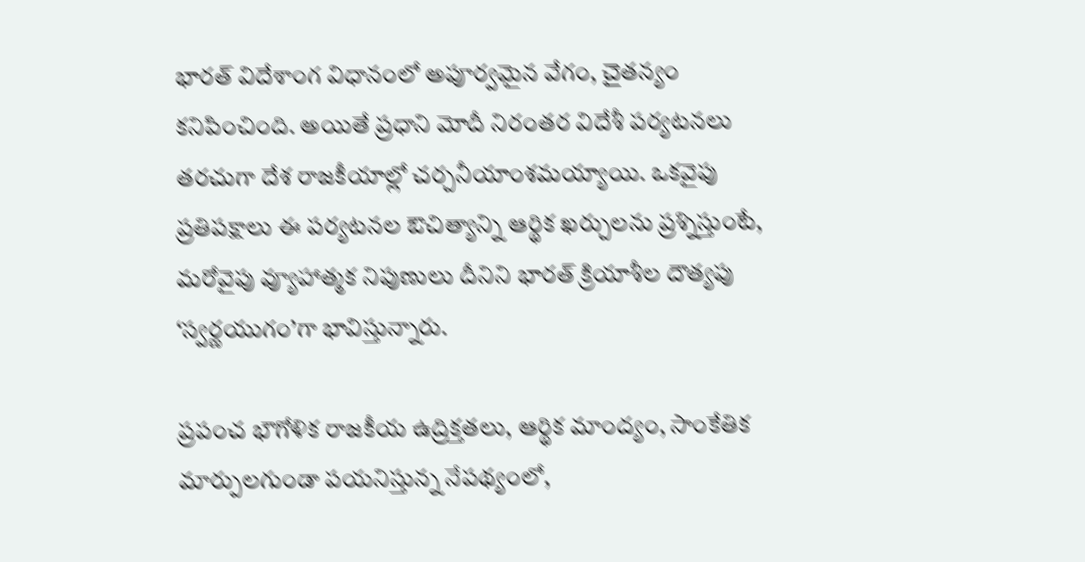భారత్ విదేశాంగ విధానంలో అపూర్వమైన వేగం, చైతన్యం కనిపించింది. అయితే ప్రధాని మోదీ నిరంతర విదేశీ పర్యటనలు తరచుగా దేశ రాజకీయాల్లో చర్చనీయాంశమయ్యాయి. ఒకవైపు ప్రతిపక్షాలు ఈ పర్యటనల ఔచిత్యాన్ని ఆర్థిక ఖర్చులను ప్రశ్నిస్తుంటే, మరోవైపు వ్యూహాత్మక నిపుణులు దీనిని భారత్ క్రియాశీల దౌత్యపు ‘స్వర్ణయుగం’గా భావిస్తున్నారు.

ప్రపంచ భౌగోళిక రాజకీయ ఉద్రిక్తతలు, ఆర్థిక మాంద్యం, సాంకేతిక మార్పులగుండా పయనిస్తున్న నేపథ్యంలో,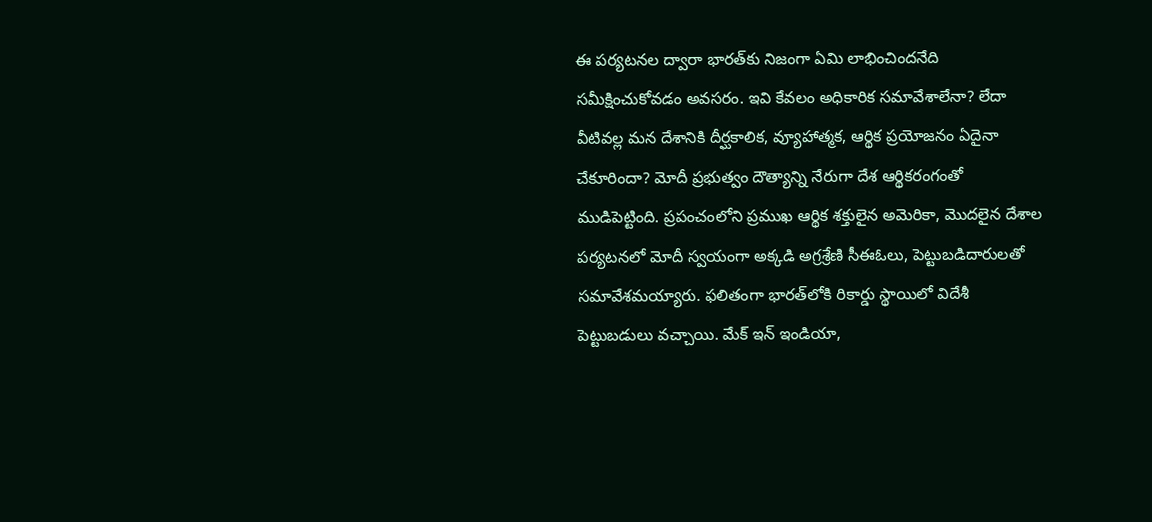ఈ పర్యటనల ద్వారా భారత్‌కు నిజంగా ఏమి లాభించిందనేది సమీక్షించుకోవడం అవసరం. ఇవి కేవలం అధికారిక సమావేశాలేనా? లేదా వీటివల్ల మన దేశానికి దీర్ఘకాలిక, వ్యూహాత్మక, ఆర్థిక ప్రయోజనం ఏదైనా చేకూరిందా? మోదీ ప్రభుత్వం దౌత్యాన్ని నేరుగా దేశ ఆర్థికరంగంతో ముడిపెట్టింది. ప్రపంచంలోని ప్రముఖ ఆర్థిక శక్తులైన అమెరికా, మొదలైన దేశాల పర్యటనలో మోదీ స్వయంగా అక్కడి అగ్రశ్రేణి సీఈఓలు, పెట్టుబడిదారులతో సమావేశమయ్యారు. ఫలితంగా భారత్‌లోకి రికార్డు స్థాయిలో విదేశీ పెట్టుబడులు వచ్చాయి. మేక్ ఇన్ ఇండియా,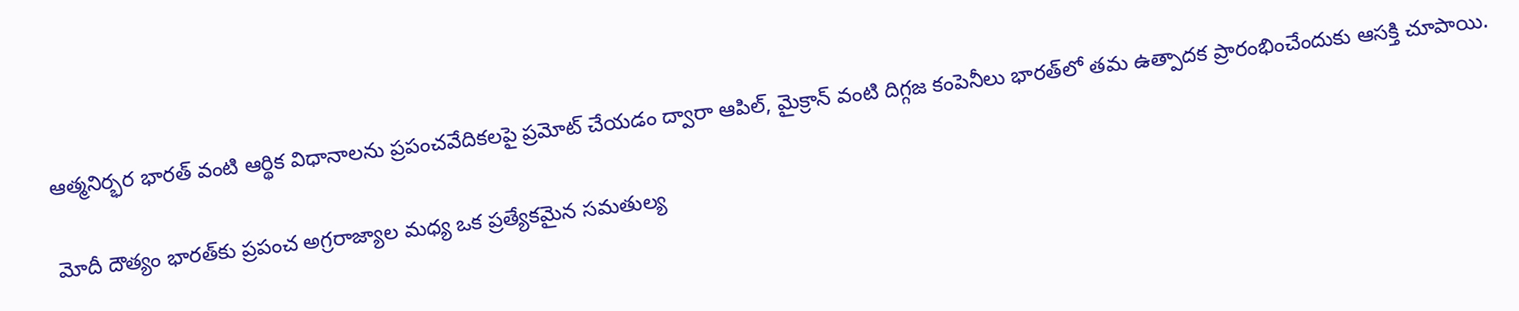ఆత్మనిర్భర భారత్ వంటి ఆర్థిక విధానాలను ప్రపంచవేదికలపై ప్రమోట్ చేయడం ద్వారా ఆపిల్, మైక్రాన్ వంటి దిగ్గజ కంపెనీలు భారత్‌లో తమ ఉత్పాదక ప్రారంభించేందుకు ఆసక్తి చూపాయి.

మోదీ దౌత్యం భారత్‌కు ప్రపంచ అగ్రరాజ్యాల మధ్య ఒక ప్రత్యేకమైన సమతుల్య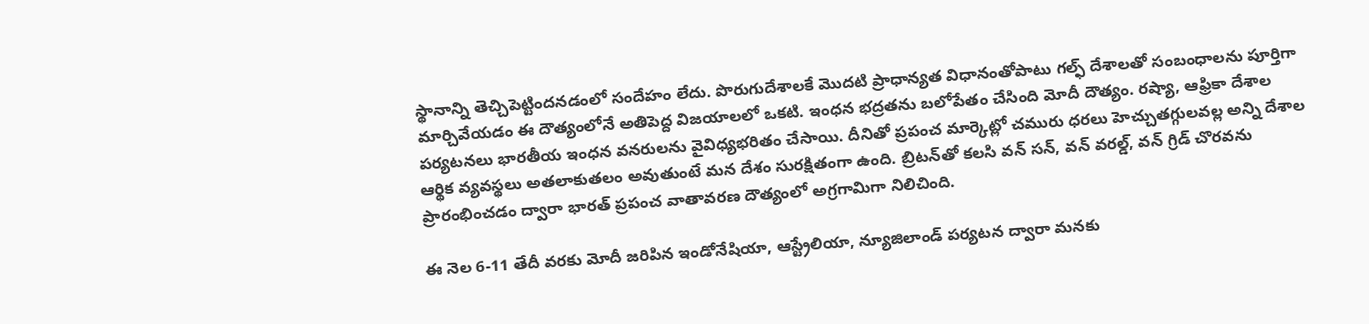స్థానాన్ని తెచ్చిపెట్టిందనడంలో సందేహం లేదు. పొరుగుదేశాలకే మొదటి ప్రాధాన్యత విధానంతోపాటు గల్ఫ్ దేశాలతో సంబంధాలను పూర్తిగా మార్చివేయడం ఈ దౌత్యంలోనే అతిపెద్ద విజయాలలో ఒకటి. ఇంధన భద్రతను బలోపేతం చేసింది మోదీ దౌత్యం. రష్యా, ఆఫ్రికా దేశాల పర్యటనలు భారతీయ ఇంధన వనరులను వైవిధ్యభరితం చేసాయి. దీనితో ప్రపంచ మార్కెట్లో చమురు ధరలు హెచ్చుతగ్గులవల్ల అన్ని దేశాల ఆర్థిక వ్యవస్థలు అతలాకుతలం అవుతుంటే మన దేశం సురక్షితంగా ఉంది. బ్రిటన్‌తో కలసి వన్ సన్, వన్ వరల్డ్, వన్ గ్రిడ్ చొరవను ప్రారంభించడం ద్వారా భారత్ ప్రపంచ వాతావరణ దౌత్యంలో అగ్రగామిగా నిలిచింది.

ఈ నెల 6-11 తేదీ వరకు మోదీ జరిపిన ఇండోనేషియా, ఆస్ట్రేలియా, న్యూజిలాండ్ పర్యటన ద్వారా మనకు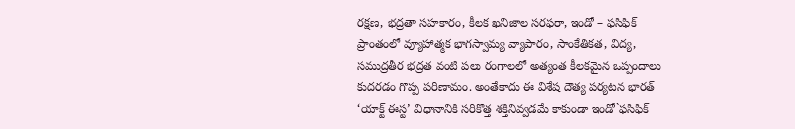రక్షణ, భద్రతా సహకారం, కీలక ఖనిజాల సరఫరా, ఇండో – ఫసిఫిక్ ప్రాంతంలో వ్యూహాత్మక భాగస్వామ్య వ్యాపారం, సాంకేతికత, విద్య, సముద్రతీర భద్రత వంటి పలు రంగాలలో అత్యంత కీలకమైన ఒప్పందాలు కుదరడం గొప్ప పరిణామం. అంతేకాదు ఈ విశేష దౌత్య పర్యటన భారత్ ‘యాక్ట్ ఈస్ట’ విధానానికి సరికొత్త శక్తినివ్వడమే కాకుండా ఇండో`ఫసిఫిక్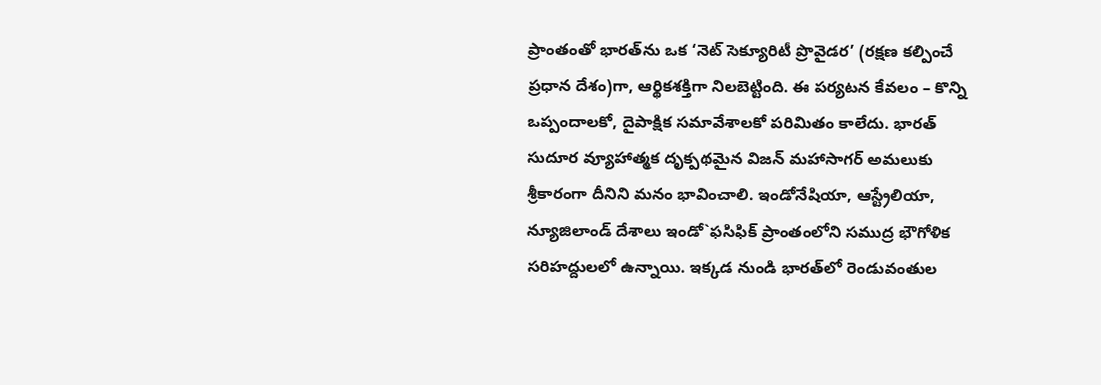ప్రాంతంతో భారత్‌ను ఒక ‘నెట్ సెక్యూరిటీ ప్రొవైడర’ (రక్షణ కల్పించే ప్రధాన దేశం)గా, ఆర్థికశక్తిగా నిలబెట్టింది. ఈ పర్యటన కేవలం – కొన్ని ఒప్పందాలకో, దైపాక్షిక సమావేశాలకో పరిమితం కాలేదు. భారత్ సుదూర వ్యూహాత్మక దృక్పథమైన విజన్ మహాసాగర్ అమలుకు శ్రీకారంగా దీనిని మనం భావించాలి. ఇండోనేషియా, ఆస్ట్రేలియా, న్యూజిలాండ్ దేశాలు ఇండో`ఫసిఫిక్ ప్రాంతంలోని సముద్ర భౌగోళిక సరిహద్దులలో ఉన్నాయి. ఇక్కడ నుండి భారత్‌లో రెండువంతుల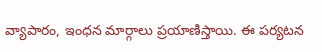వ్యాపారం, ఇంధన మార్గాలు ప్రయాణిస్తాయి. ఈ పర్యటన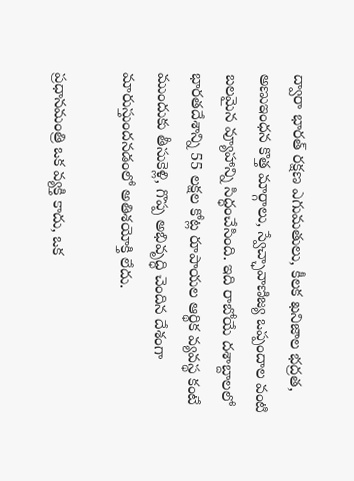ద్వారా భారత్ రక్షణ ఎగుమతులు, కీలక ఖనిజాల భద్రత, అణుఇంధన కొత్త మార్గాలు, స్వేచ్ఛావాణిజ్య ఒప్పందాల వంటి బలమైన వ్యూహాన్ని సిద్ధంచేసింది. ఇది రాబోయే దశాబ్దాలలో భారతదేశాన్ని 55 లక్షల కోట్ల రూపాయల ఆర్థిక వ్యవస్థ కంటే ముందుకు తీసుకెళ్లి, గొప్ప అభివృద్ధి చెందిన దేశంగా మారుస్తుందనడంలో అతిశయోక్తి లేదు.

ప్రధానమంత్రి ఒక వ్యక్తి కాదు, ఒక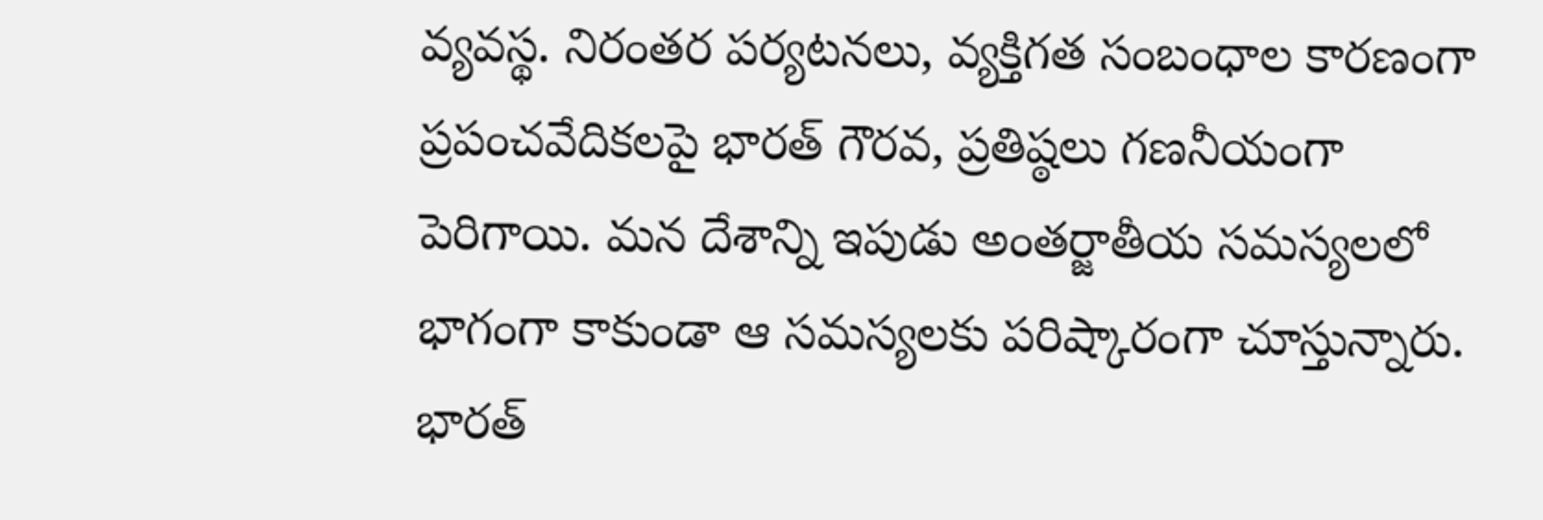వ్యవస్థ. నిరంతర పర్యటనలు, వ్యక్తిగత సంబంధాల కారణంగా ప్రపంచవేదికలపై భారత్ గౌరవ, ప్రతిష్ఠలు గణనీయంగా పెరిగాయి. మన దేశాన్ని ఇపుడు అంతర్జాతీయ సమస్యలలో భాగంగా కాకుండా ఆ సమస్యలకు పరిష్కారంగా చూస్తున్నారు. భారత్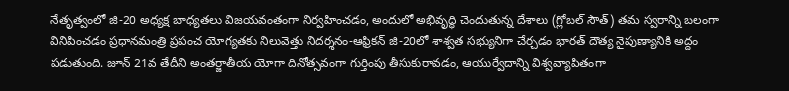నేతృత్వంలో జి-20 అధ్యక్ష బాధ్యతలు విజయవంతంగా నిర్వహించడం, అందులో అభివృద్ధి చెందుతున్న దేశాలు (గ్లోబల్ సౌత్) తమ స్వరాన్ని బలంగా వినిపించడం ప్రధానమంత్రి ప్రపంచ యోగ్యతకు నిలువెత్తు నిదర్శనం-ఆఫ్రికన్ జి-20లో శాశ్వత సభ్యునిగా చేర్చడం భారత్ దౌత్య నైపుణ్యానికి అద్దం పడుతుంది. జూన్ 21వ తేదీని అంతర్జాతీయ యోగా దినోత్సవంగా గుర్తింపు తీసుకురావడం, ఆయుర్వేదాన్ని విశ్వవ్యాపితంగా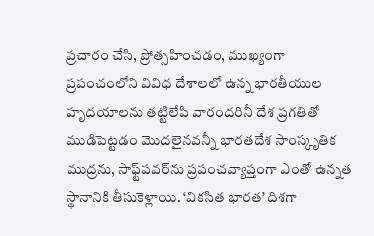ప్రచారం చేసి, ప్రోత్సహించడం, ముఖ్యంగా ప్రపంచంలోని వివిధ దేశాలలో ఉన్న భారతీయుల హృదయాలను తట్టిలేపి వారందరినీ దేశ ప్రగతితో ముడిపెట్టడం మొదలైనవన్నీ భారతదేశ సాంస్కృతిక ముద్రను, సాఫ్ట్‌పవర్‌ను ప్రపంచవ్యాప్తంగా ఎంతో ఉన్నత స్థానానికి తీసుకెళ్లాయి. ‘వికసిత భారత’ దిశగా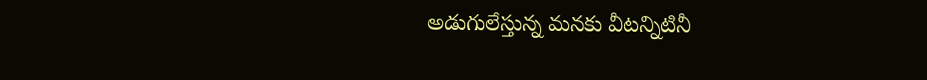అడుగులేస్తున్న మనకు వీటన్నిటినీ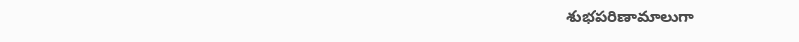శుభపరిణామాలుగా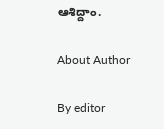ఆశిద్దాం.

About Author

By editor